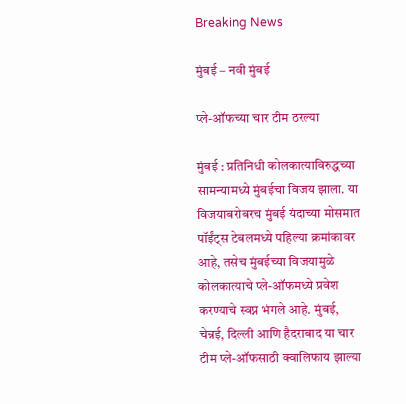Breaking News

मुंबई – नवी मुंबई

प्ले-ऑफच्या चार टीम ठरल्या

मुंबई : प्रतिनिधी कोलकात्याविरुद्धच्या सामन्यामध्ये मुंबईचा विजय झाला. या विजयाबरोबरच मुंबई यंदाच्या मोसमात पॉईंट्स टेबलमध्ये पहिल्या क्रमांकावर आहे, तसेच मुंबईच्या विजयामुळे कोलकात्याचे प्ले-ऑफमध्ये प्रवेश करण्याचे स्वप्न भंगले आहे. मुंबई, चेन्नई, दिल्ली आणि हैदराबाद या चार टीम प्ले-ऑफसाठी क्वालिफाय झाल्या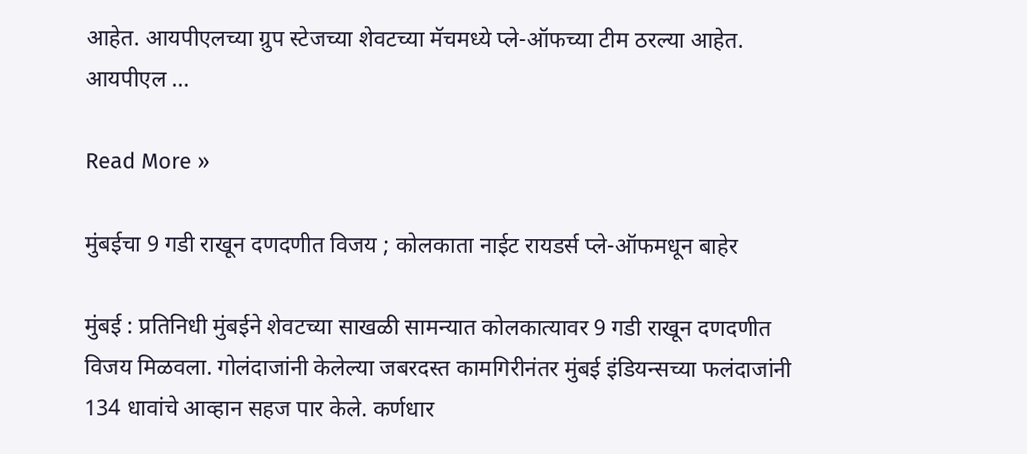आहेत. आयपीएलच्या ग्रुप स्टेजच्या शेवटच्या मॅचमध्ये प्ले-ऑफच्या टीम ठरल्या आहेत. आयपीएल …

Read More »

मुंबईचा 9 गडी राखून दणदणीत विजय ; कोलकाता नाईट रायडर्स प्ले-ऑफमधून बाहेर

मुंबई : प्रतिनिधी मुंबईने शेवटच्या साखळी सामन्यात कोलकात्यावर 9 गडी राखून दणदणीत विजय मिळवला. गोलंदाजांनी केलेल्या जबरदस्त कामगिरीनंतर मुंबई इंडियन्सच्या फलंदाजांनी 134 धावांचे आव्हान सहज पार केले. कर्णधार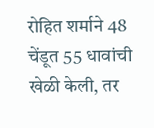रोहित शर्माने 48 चेंडूत 55 धावांची खेळी केली, तर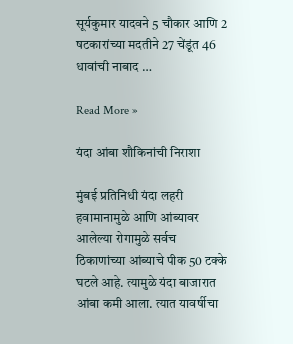सूर्यकुमार यादवने 5 चौकार आणि 2 षटकारांच्या मदतीने 27 चेंडूंत 46 धावांची नाबाद …

Read More »

यंदा आंबा शौकिनांची निराशा

मुंबई प्रतिनिधी यंदा लहरी हवामानामुळे आणि आंब्यावर आलेल्या रोगामुळे सर्वच ठिकाणांच्या आंब्याचे पीक 50 टक्के घटले आहे. त्यामुळे यंदा बाजारात आंबा कमी आला. त्यात यावर्षीचा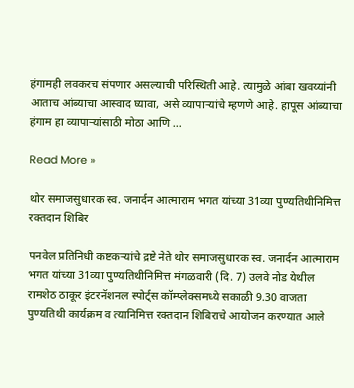हंगामही लवकरच संपणार असल्याची परिस्थिती आहे. त्यामुळे आंबा खवय्यांनी आताच आंब्याचा आस्वाद घ्यावा, असे व्यापार्‍यांचे म्हणणे आहे. हापूस आंब्याचा हंगाम हा व्यापार्‍यांसाठी मोठा आणि …

Read More »

थोर समाजसुधारक स्व. जनार्दन आत्माराम भगत यांच्या 31व्या पुण्यतिथीनिमित्त रक्तदान शिबिर

पनवेल प्रतिनिधी कष्टकर्‍यांचे द्रष्टे नेते थोर समाजसुधारक स्व. जनार्दन आत्माराम भगत यांच्या 31व्या पुण्यतिथीनिमित्त मंगळवारी (दि. 7) उलवे नोड येथील रामशेठ ठाकूर इंटरनॅशनल स्पोर्ट्स कॉम्प्लेक्समध्ये सकाळी 9.30 वाजता पुण्यतिथी कार्यक्रम व त्यानिमित्त रक्तदान शिबिराचे आयोजन करण्यात आले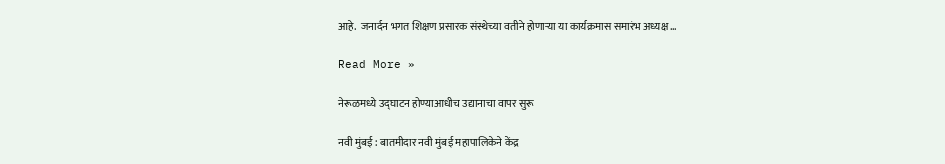आहे.  जनार्दन भगत शिक्षण प्रसारक संस्थेच्या वतीने होणार्‍या या कार्यक्रमास समारंभ अध्यक्ष …

Read More »

नेरूळमध्ये उद्घाटन होण्याआधीच उद्यानाचा वापर सुरू

नवी मुंबई : बातमीदार नवी मुंबई महापालिकेने केंद्र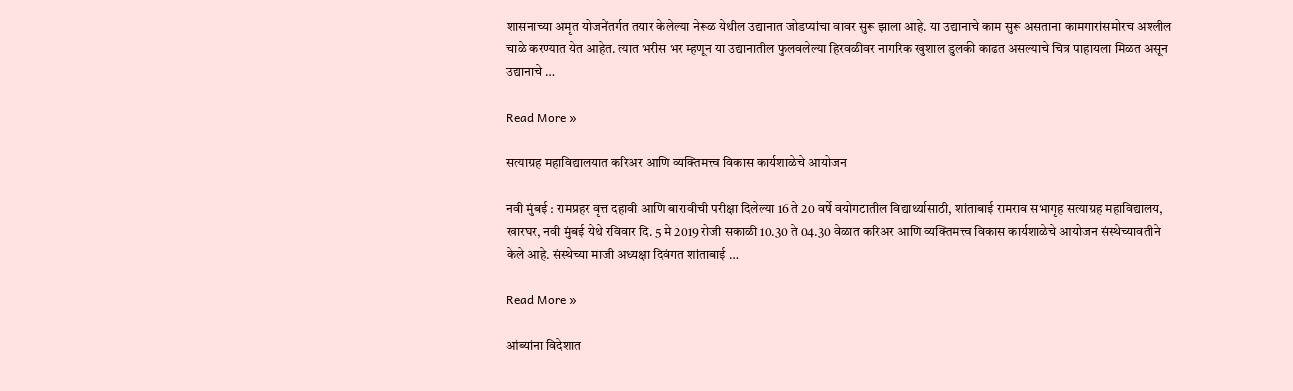शासनाच्या अमृत योजनेंतर्गत तयार केलेल्या नेरूळ येथील उद्यानात जोडप्यांचा वावर सुरू झाला आहे. या उद्यानाचे काम सुरू असताना कामगारांसमोरच अश्लील चाळे करण्यात येत आहेत. त्यात भरीस भर म्हणून या उद्यानातील फुलवलेल्या हिरवळीवर नागरिक खुशाल डुलकी काढत असल्याचे चित्र पाहायला मिळत असून उद्यानाचे …

Read More »

सत्याग्रह महाविद्यालयात करिअर आणि व्यक्तिमत्त्व विकास कार्यशाळेचे आयोजन

नवी मुंबई : रामप्रहर वृत्त दहावी आणि बारावीची परीक्षा दिलेल्या 16 ते 20 वर्षे वयोगटातील विद्यार्थ्यासाठी, शांताबाई रामराव सभागृह सत्याग्रह महाविद्यालय, खारघर, नवी मुंबई येथे रविवार दि. 5 मे 2019 रोजी सकाळी 10.30 ते 04.30 वेळात करिअर आणि व्यक्तिमत्त्व विकास कार्यशाळेचे आयोजन संस्थेच्यावतीने केले आहे. संस्थेच्या माजी अध्यक्षा दिवंगत शांताबाई …

Read More »

आंब्यांना विदेशात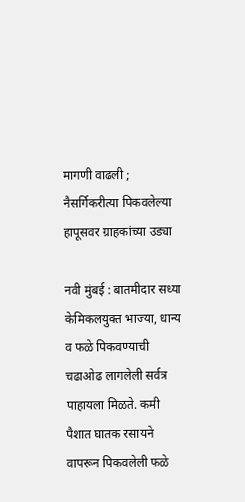मागणी वाढली ; नैसर्गिकरीत्या पिकवलेल्या हापूसवर ग्राहकांच्या उड्या

नवी मुंबई : बातमीदार सध्या केमिकलयुक्त भाज्या, धान्य व फळे पिकवण्याची चढाओढ लागलेली सर्वत्र पाहायला मिळते. कमी पैशात घातक रसायने वापरून पिकवलेली फळे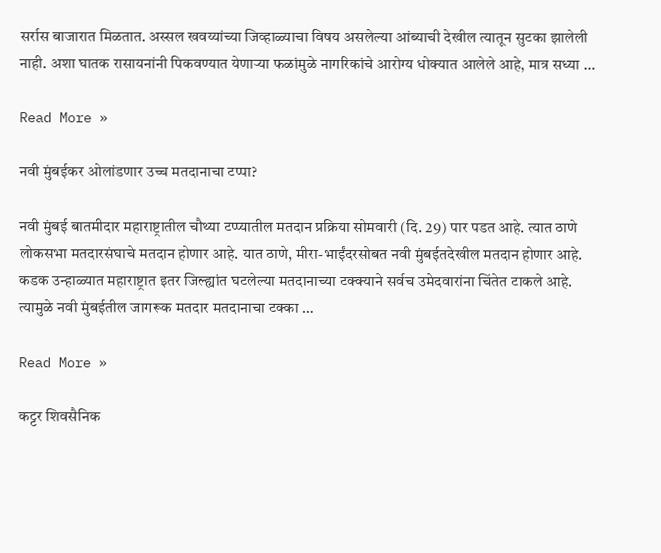सर्रास बाजारात मिळतात. अस्सल खवय्यांच्या जिव्हाळ्याचा विषय असलेल्या आंब्याची देखील त्यातून सुटका झालेली नाही. अशा घातक रासायनांनी पिकवण्यात येणार्‍या फळांमुळे नागरिकांचे आरोग्य धोक्यात आलेले आहे, मात्र सध्या …

Read More »

नवी मुंबईकर ओलांडणार उच्च मतदानाचा टप्पा?

नवी मुंबई बातमीदार महाराष्ट्रातील चौथ्या टप्प्यातील मतदान प्रक्रिया सोमवारी (दि. 29) पार पडत आहे. त्यात ठाणे लोकसभा मतदारसंघाचे मतदान होणार आहे. यात ठाणे, मीरा-भाईंदरसोबत नवी मुंबईतदेखील मतदान होणार आहे. कडक उन्हाळ्यात महाराष्ट्रात इतर जिल्ह्यांत घटलेल्या मतदानाच्या टक्क्याने सर्वच उमेदवारांना चिंतेत टाकले आहे. त्यामुळे नवी मुंबईतील जागरूक मतदार मतदानाचा टक्का …

Read More »

कट्टर शिवसैनिक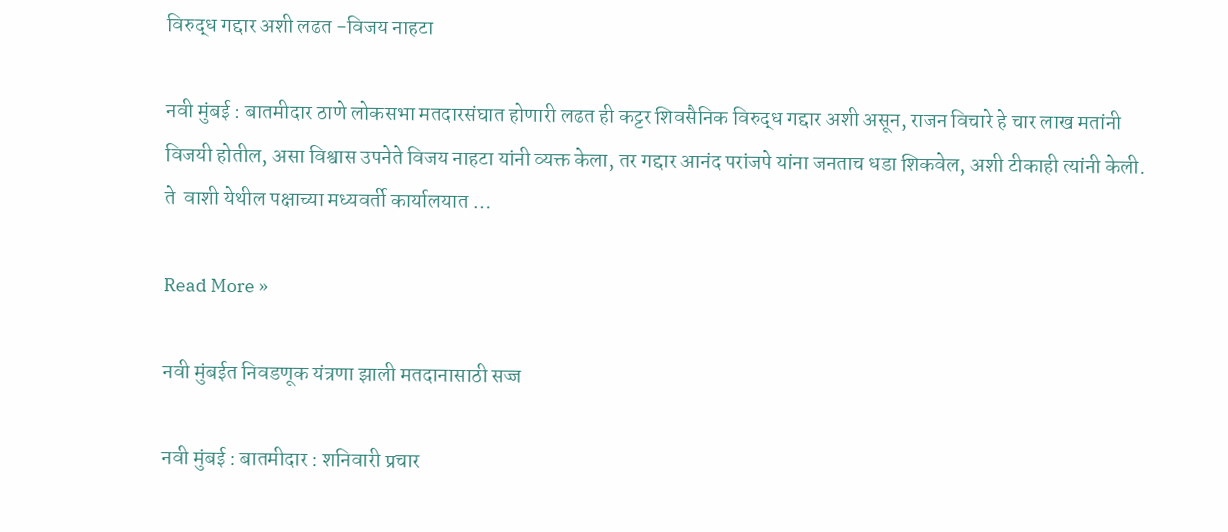विरुद्ध गद्दार अशी लढत -विजय नाहटा

नवी मुंबई : बातमीदार ठाणे लोकसभा मतदारसंघात होणारी लढत ही कट्टर शिवसैनिक विरुद्ध गद्दार अशी असून, राजन विचारे हे चार लाख मतांनी विजयी होतील, असा विश्वास उपनेते विजय नाहटा यांनी व्यक्त केला, तर गद्दार आनंद परांजपे यांना जनताच धडा शिकवेल, अशी टीकाही त्यांनी केली. ते  वाशी येथील पक्षाच्या मध्यवर्ती कार्यालयात …

Read More »

नवी मुंबईत निवडणूक यंत्रणा झाली मतदानासाठी सज्ज

नवी मुंबई : बातमीदार : शनिवारी प्रचार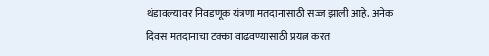थंडावल्यावर निवडणूक यंत्रणा मतदानासाठी सज्ज झाली आहे. अनेक दिवस मतदानाचा टक्का वाढवण्यासाठी प्रयत्न करत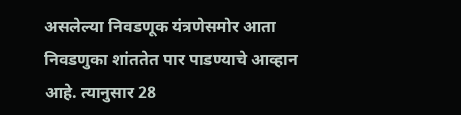असलेल्या निवडणूक यंत्रणेसमोर आता निवडणुका शांततेत पार पाडण्याचे आव्हान आहे. त्यानुसार 28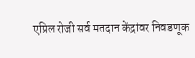एप्रिल रोजी सर्व मतदान केंद्रांवर निवडणूक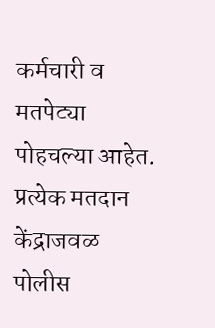कर्मचारी व मतपेट्या पोहचल्या आहेत. प्रत्येक मतदान केंद्राजवळ पोलीस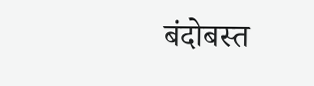बंदोबस्त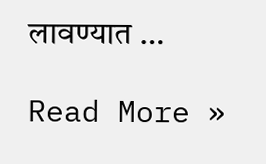लावण्यात …

Read More »